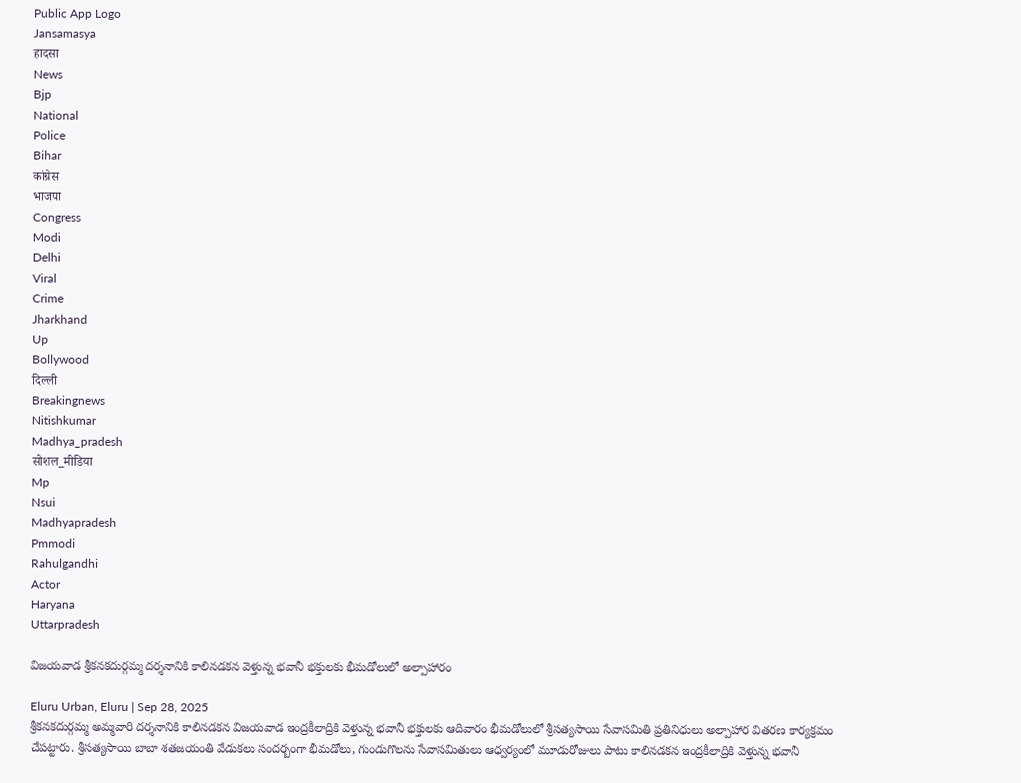Public App Logo
Jansamasya
हादसा
News
Bjp
National
Police
Bihar
कांग्रेस
भाजपा
Congress
Modi
Delhi
Viral
Crime
Jharkhand
Up
Bollywood
दिल्ली
Breakingnews
Nitishkumar
Madhya_pradesh
सोशल_मीडिया
Mp
Nsui
Madhyapradesh
Pmmodi
Rahulgandhi
Actor
Haryana
Uttarpradesh

విజయవాడ శ్రీకనకదుర్గమ్మ దర్శనానికి కాలినడకన వెళ్తున్న భవానీ భక్తులకు భీమడోలులో అల్పాహారం

Eluru Urban, Eluru | Sep 28, 2025
శ్రీకనకదుర్గమ్మ అమ్మవారి దర్శనానికి కాలినడకన విజయవాడ ఇంద్రకీలాద్రికి వెళ్తున్న భవానీ భక్తులకు ఆదివారం భీమడోలులో శ్రీసత్యసాయి సేవాసమితి ప్రతినిధులు అల్పాహార వితరణ కార్యక్రమం చేపట్టారు. శ్రీసత్యసాయి బాబా శతజయంతి వేడుకలు సందర్బంగా భీమడోలు, గుండుగొలను సేవాసమితులు ఆధ్వర్యంలో మూడురోజులు పాటు కాలినడకన ఇంద్రకీలాద్రికి వెళ్తున్న భవానీ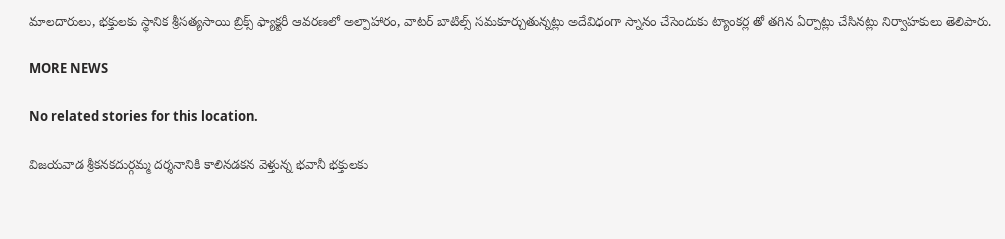మాలదారులు, భక్తులకు స్థానిక శ్రీసత్యసాయి బ్రిక్స్ ఫ్యాక్టరీ ఆవరణలో అల్పాహారం, వాటర్ బాటిల్స్ సమకూర్చుతున్నట్లు అదేవిధంగా స్నానం చేసెందుకు ట్యాంకర్ల తో తగిన ఏర్పాట్లు చేసినట్లు నిర్వాహకులు తెలిపారు.

MORE NEWS

No related stories for this location.

విజయవాడ శ్రీకనకదుర్గమ్మ దర్శనానికి కాలినడకన వెళ్తున్న భవానీ భక్తులకు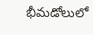భీమడోలులో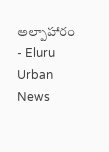అల్పాహారం - Eluru Urban News